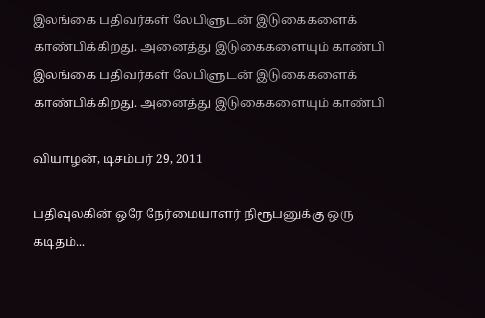இலங்கை பதிவர்கள் லேபிளுடன் இடுகைகளைக் காண்பிக்கிறது. அனைத்து இடுகைகளையும் காண்பி
இலங்கை பதிவர்கள் லேபிளுடன் இடுகைகளைக் காண்பிக்கிறது. அனைத்து இடுகைகளையும் காண்பி

வியாழன், டிசம்பர் 29, 2011

பதிவுலகின் ஒரே நேர்மையாளர் நிரூபனுக்கு ஒரு கடிதம்...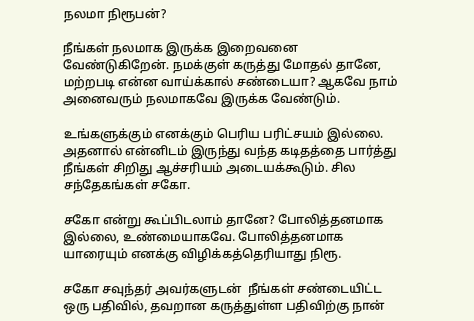நலமா நிரூபன்?

நீங்கள் நலமாக இருக்க இறைவனை வேண்டுகிறேன். நமக்குள் கருத்து மோதல் தானே, மற்றபடி என்ன வாய்க்கால் சண்டையா? ஆகவே நாம் அனைவரும் நலமாகவே இருக்க வேண்டும்.

உங்களுக்கும் எனக்கும் பெரிய பரிட்சயம் இல்லை. அதனால் என்னிடம் இருந்து வந்த கடிதத்தை பார்த்து நீங்கள் சிறிது ஆச்சரியம் அடையக்கூடும். சில சந்தேகங்கள் சகோ.

சகோ என்று கூப்பிடலாம் தானே? போலித்தனமாக இல்லை, உண்மையாகவே. போலித்தனமாக யாரையும் எனக்கு விழிக்கத்தெரியாது நிரூ.

சகோ சவுந்தர் அவர்களுடன்  நீங்கள் சண்டையிட்ட ஒரு பதிவில், தவறான கருத்துள்ள பதிவிற்கு நான்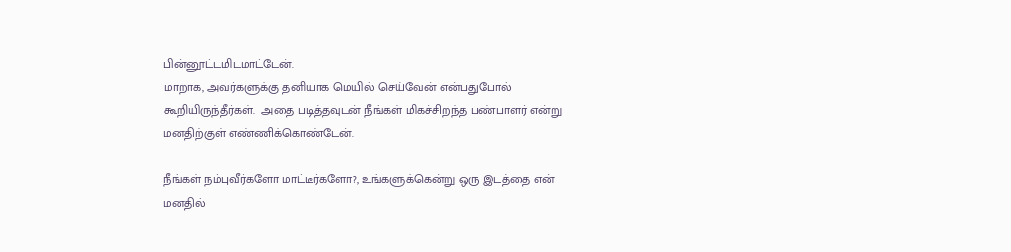பின்னூட்டமிடமாட்டேன்.
மாறாக, அவர்களுக்கு தனியாக மெயில் செய்வேன் என்பதுபோல்
கூறியிருந்தீர்கள்.  அதை படித்தவுடன் நீங்கள் மிகச்சிறந்த பண்பாளர் என்று மனதிற்குள் எண்ணிக்கொண்டேன்.

நீங்கள் நம்புவீர்களோ மாட்டீர்களோ?, உங்களுக்கென்று ஒரு இடத்தை என் மனதில்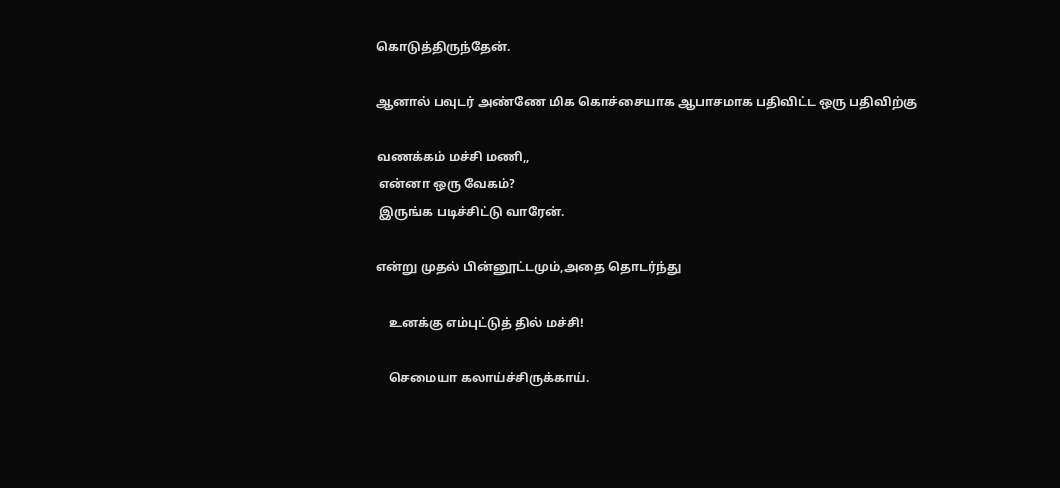கொடுத்திருந்தேன்.

ஆனால் பவுடர் அண்ணே மிக கொச்சையாக ஆபாசமாக பதிவிட்ட ஒரு பதிவிற்கு

வணக்கம் மச்சி மணி,,
 என்னா ஒரு வேகம்?
 இருங்க படிச்சிட்டு வாரேன்.

என்று முதல் பின்னூட்டமும்,அதை தொடர்ந்து

    உனக்கு எம்புட்டுத் தில் மச்சி!

    செமையா கலாய்ச்சிருக்காய்.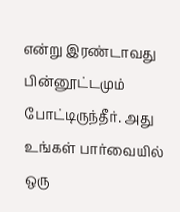என்று இரண்டாவது பின்னூட்டமும் போட்டிருந்தீர். அது உங்கள் பார்வையில் ஒரு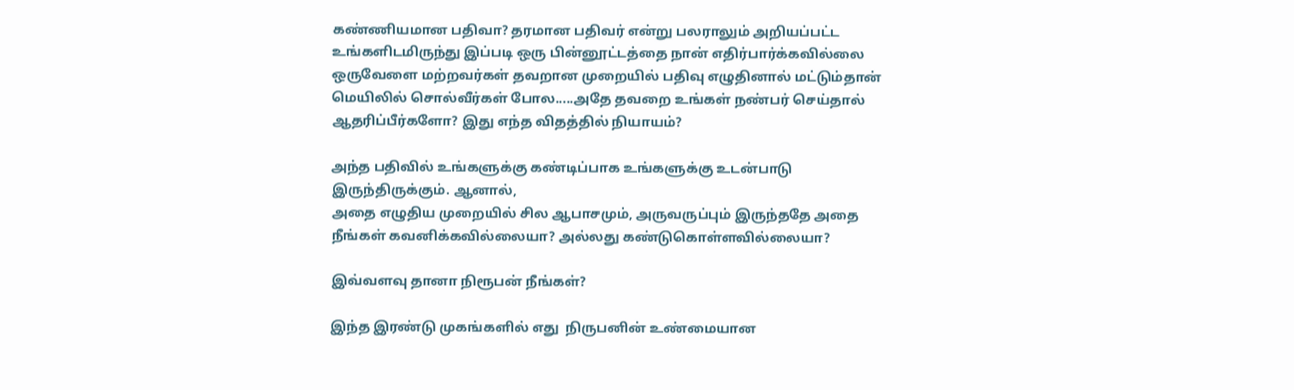கண்ணியமான பதிவா? தரமான பதிவர் என்று பலராலும் அறியப்பட்ட உங்களிடமிருந்து இப்படி ஒரு பின்னூட்டத்தை நான் எதிர்பார்க்கவில்லை
ஒருவேளை மற்றவர்கள் தவறான முறையில் பதிவு எழுதினால் மட்டும்தான் மெயிலில் சொல்வீர்கள் போல.....அதே தவறை உங்கள் நண்பர் செய்தால் ஆதரிப்பீர்களோ? இது எந்த விதத்தில் நியாயம்?

அந்த பதிவில் உங்களுக்கு கண்டிப்பாக உங்களுக்கு உடன்பாடு இருந்திருக்கும். ஆனால்,
அதை எழுதிய முறையில் சில ஆபாசமும், அருவருப்பும் இருந்ததே அதை நீங்கள் கவனிக்கவில்லையா? அல்லது கண்டுகொள்ளவில்லையா?

இவ்வளவு தானா நிரூபன் நீங்கள்?

இந்த இரண்டு முகங்களில் எது  நிருபனின் உண்மையான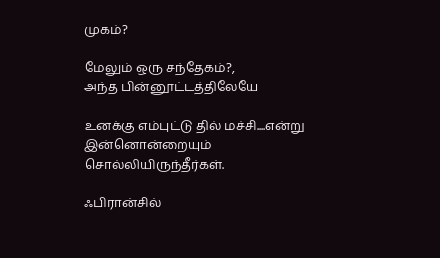முகம்?

மேலும் ஒரு சந்தேகம்?,
அந்த பின்னூட்டத்திலேயே

உனக்கு எம்புட்டு தில் மச்சி....என்று
இன்னொன்றையும் சொல்லியிருந்தீர்கள்.

ஃபிரான்சில்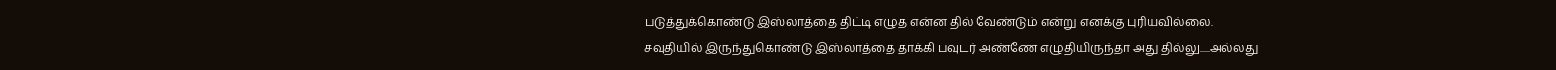படுத்துக்கொண்டு இஸ்லாத்தை திட்டி எழுத என்ன தில் வேண்டும் என்று எனக்கு புரியவில்லை.
சவுதியில் இருந்துகொண்டு இஸ்லாத்தை தாக்கி பவுடர் அண்ணே எழுதியிருந்தா அது தில்லு.....அல்லது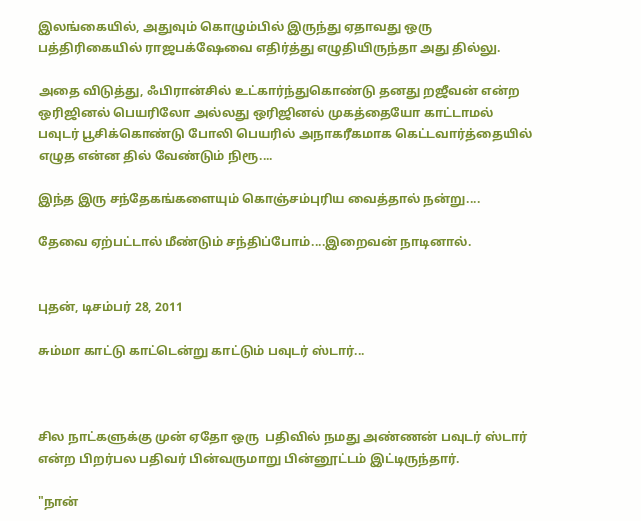இலங்கையில், அதுவும் கொழும்பில் இருந்து ஏதாவது ஒரு பத்திரிகையில் ராஜபக்‌ஷேவை எதிர்த்து எழுதியிருந்தா அது தில்லு.

அதை விடுத்து, ஃபிரான்சில் உட்கார்ந்துகொண்டு தனது றஜீவன் என்ற ஒரிஜினல் பெயரிலோ அல்லது ஒரிஜினல் முகத்தையோ காட்டாமல் பவுடர் பூசிக்கொண்டு போலி பெயரில் அநாகரீகமாக கெட்டவார்த்தையில் எழுத என்ன தில் வேண்டும் நிரூ....

இந்த இரு சந்தேகங்களையும் கொஞ்சம்புரிய வைத்தால் நன்று....

தேவை ஏற்பட்டால் மீண்டும் சந்திப்போம்....இறைவன் நாடினால்.


புதன், டிசம்பர் 28, 2011

சும்மா காட்டு காட்டென்று காட்டும் பவுடர் ஸ்டார்...



சில நாட்களுக்கு முன் ஏதோ ஒரு  பதிவில் நமது அண்ணன் பவுடர் ஸ்டார் என்ற பிறர்பல பதிவர் பின்வருமாறு பின்னூட்டம் இட்டிருந்தார்.

"நான்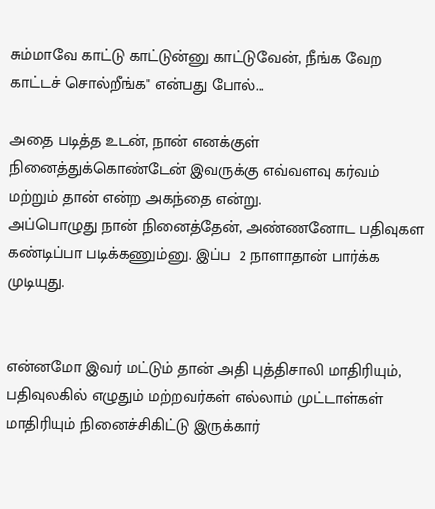சும்மாவே காட்டு காட்டுன்னு காட்டுவேன், நீங்க வேற காட்டச் சொல்றீங்க" என்பது போல்...

அதை படித்த உடன், நான் எனக்குள் நினைத்துக்கொண்டேன் இவருக்கு எவ்வளவு கர்வம் மற்றும் தான் என்ற அகந்தை என்று.
அப்பொழுது நான் நினைத்தேன், அண்ணனோட பதிவுகள கண்டிப்பா படிக்கணும்னு. இப்ப  2 நாளாதான் பார்க்க முடியுது.


என்னமோ இவர் மட்டும் தான் அதி புத்திசாலி மாதிரியும், பதிவுலகில் எழுதும் மற்றவர்கள் எல்லாம் முட்டாள்கள் மாதிரியும் நினைச்சிகிட்டு இருக்கார்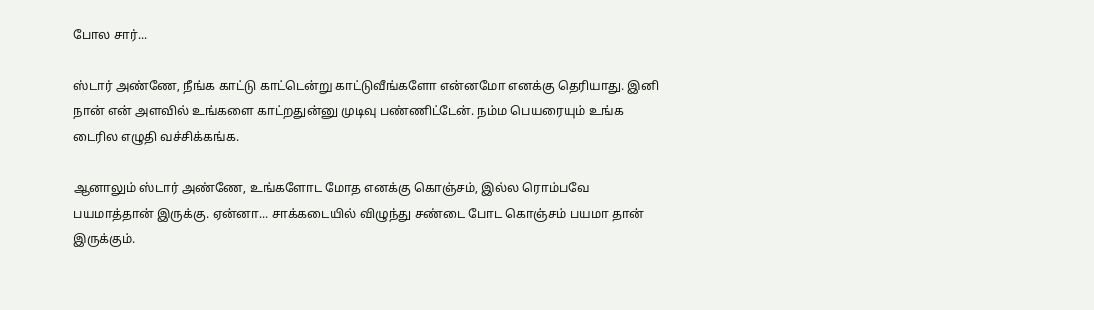போல சார்...

ஸ்டார் அண்ணே, நீங்க காட்டு காட்டென்று காட்டுவீங்களோ என்னமோ எனக்கு தெரியாது. இனி நான் என் அளவில் உங்களை காட்றதுன்னு முடிவு பண்ணிட்டேன். நம்ம பெயரையும் உங்க டைரில எழுதி வச்சிக்கங்க.

ஆனாலும் ஸ்டார் அண்ணே, உங்களோட மோத எனக்கு கொஞ்சம், இல்ல ரொம்பவே பயமாத்தான் இருக்கு. ஏன்னா... சாக்கடையில் விழுந்து சண்டை போட கொஞ்சம் பயமா தான் இருக்கும்.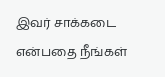இவர் சாக்கடை என்பதை நீங்கள்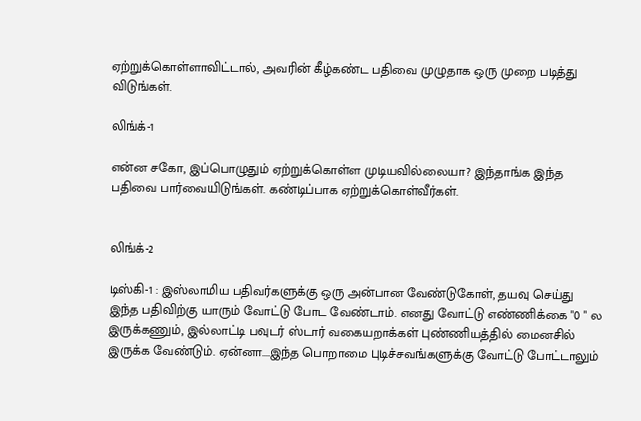ஏற்றுக்கொள்ளாவிட்டால், அவரின் கீழ்கண்ட பதிவை முழுதாக ஒரு முறை படித்து விடுங்கள்.

லிங்க்-1

என்ன சகோ, இப்பொழுதும் ஏற்றுக்கொள்ள முடியவில்லையா? இந்தாங்க இந்த பதிவை பார்வையிடுங்கள். கண்டிப்பாக ஏற்றுக்கொள்வீர்கள்.


லிங்க்-2

டிஸ்கி-1 : இஸ்லாமிய பதிவர்களுக்கு ஒரு அன்பான வேண்டுகோள், தயவு செய்து இந்த பதிவிற்கு யாரும் வோட்டு போட வேண்டாம். எனது வோட்டு எண்ணிக்கை "0 " ல இருக்கணும், இல்லாட்டி பவுடர் ஸ்டார் வகையறாக்கள் புண்ணியத்தில் மைனசில் இருக்க வேண்டும். ஏன்னா....இந்த பொறாமை புடிச்சவங்களுக்கு வோட்டு போட்டாலும்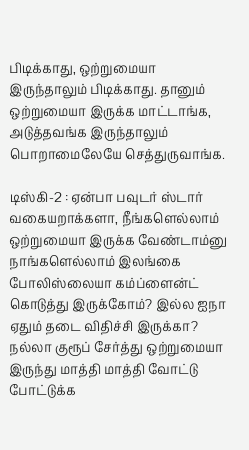பிடிக்காது, ஒற்றுமையா  இருந்தாலும் பிடிக்காது. தானும் ஒற்றுமையா இருக்க மாட்டாங்க, அடுத்தவங்க இருந்தாலும் பொறாமைலேயே செத்துருவாங்க.

டிஸ்கி-2 : ஏன்பா பவுடர் ஸ்டார் வகையறாக்களா, நீங்களெல்லாம் ஒற்றுமையா இருக்க வேண்டாம்னு நாங்களெல்லாம் இலங்கை போலிஸ்லையா கம்ப்ளைன்ட் கொடுத்து இருக்கோம்? இல்ல ஐநா ஏதும் தடை விதிச்சி இருக்கா? நல்லா குரூப் சேர்த்து ஒற்றுமையா இருந்து மாத்தி மாத்தி வோட்டு போட்டுக்க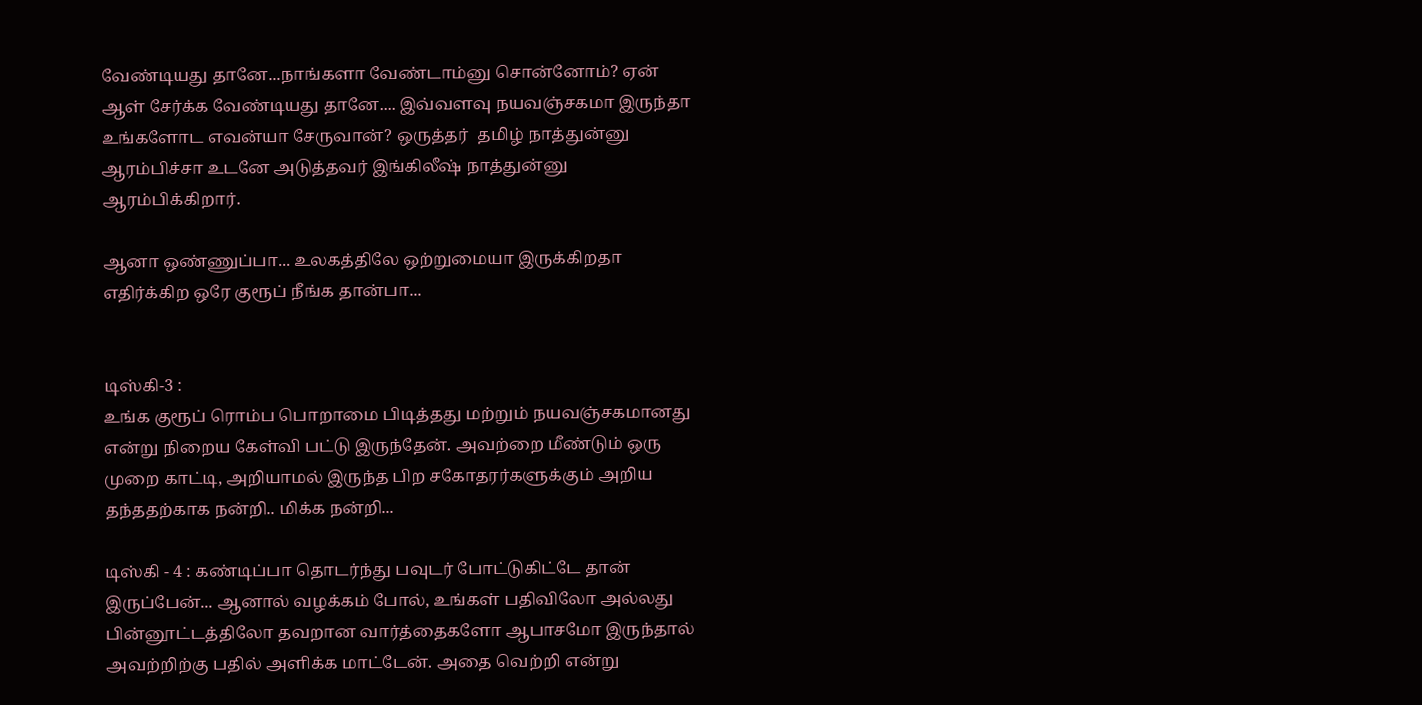வேண்டியது தானே...நாங்களா வேண்டாம்னு சொன்னோம்? ஏன் ஆள் சேர்க்க வேண்டியது தானே.... இவ்வளவு நயவஞ்சகமா இருந்தா உங்களோட எவன்யா சேருவான்? ஒருத்தர்  தமிழ் நாத்துன்னு ஆரம்பிச்சா உடனே அடுத்தவர் இங்கிலீஷ் நாத்துன்னு ஆரம்பிக்கிறார்.

ஆனா ஒண்ணுப்பா... உலகத்திலே ஒற்றுமையா இருக்கிறதா எதிர்க்கிற ஒரே குரூப் நீங்க தான்பா...


டிஸ்கி-3 :
உங்க குரூப் ரொம்ப பொறாமை பிடித்தது மற்றும் நயவஞ்சகமானது என்று நிறைய கேள்வி பட்டு இருந்தேன். அவற்றை மீண்டும் ஒரு முறை காட்டி, அறியாமல் இருந்த பிற சகோதரர்களுக்கும் அறிய தந்ததற்காக நன்றி.. மிக்க நன்றி...

டிஸ்கி - 4 : கண்டிப்பா தொடர்ந்து பவுடர் போட்டுகிட்டே தான் இருப்பேன்... ஆனால் வழக்கம் போல், உங்கள் பதிவிலோ அல்லது பின்னூட்டத்திலோ தவறான வார்த்தைகளோ ஆபாசமோ இருந்தால் அவற்றிற்கு பதில் அளிக்க மாட்டேன். அதை வெற்றி என்று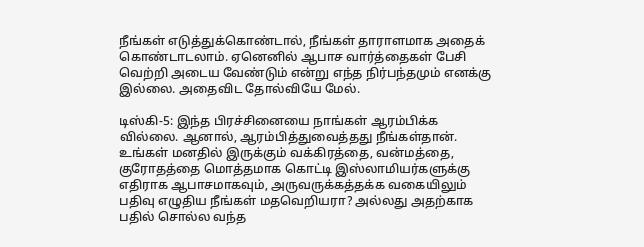நீங்கள் எடுத்துக்கொண்டால், நீங்கள் தாராளமாக அதைக் கொண்டாடலாம். ஏனெனில் ஆபாச வார்த்தைகள் பேசி வெற்றி அடைய வேண்டும் என்று எந்த நிர்பந்தமும் எனக்கு இல்லை. அதைவிட தோல்வியே மேல்.

டிஸ்கி-5: இந்த பிரச்சினையை நாங்கள் ஆரம்பிக்க வில்லை. ஆனால், ஆரம்பித்துவைத்தது நீங்கள்தான். உங்கள் மனதில் இருக்கும் வக்கிரத்தை, வன்மத்தை, குரோதத்தை மொத்தமாக கொட்டி இஸ்லாமியர்களுக்கு எதிராக ஆபாசமாகவும், அருவருக்கத்தக்க வகையிலும் பதிவு எழுதிய நீங்கள் மதவெறியரா? அல்லது அதற்காக பதில் சொல்ல வந்த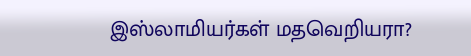இஸ்லாமியர்கள் மதவெறியரா?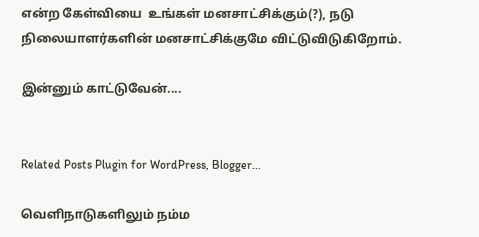என்ற கேள்வியை  உங்கள் மனசாட்சிக்கும்(?), நடு நிலையாளர்களின் மனசாட்சிக்குமே விட்டுவிடுகிறோம்.

இன்னும் காட்டுவேன்....


Related Posts Plugin for WordPress, Blogger...

வெளிநாடுகளிலும் நம்ம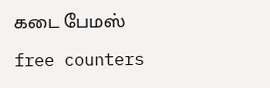கடை பேமஸ்

free counters